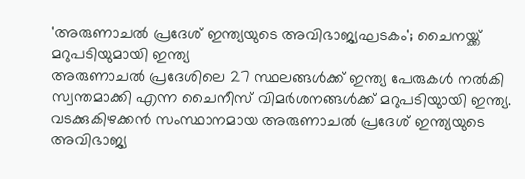'അരുണാചൽ പ്രദേശ് ഇന്ത്യയുടെ അവിഭാജ്യഘടകം'; ചൈനയ്ക്ക് മറുപടിയുമായി ഇന്ത്യ
അരുണാചൽ പ്രദേശിലെ 27 സ്ഥലങ്ങൾക്ക് ഇന്ത്യ പേരുകൾ നൽകി സ്വന്തമാക്കി എന്ന ചൈനീസ് വിമർശനങ്ങൾക്ക് മറുപടിയുായി ഇന്ത്യ. വടക്കുകിഴക്കൻ സംസ്ഥാനമായ അരുണാചൽ പ്രദേശ് ഇന്ത്യയുടെ അവിഭാജ്യ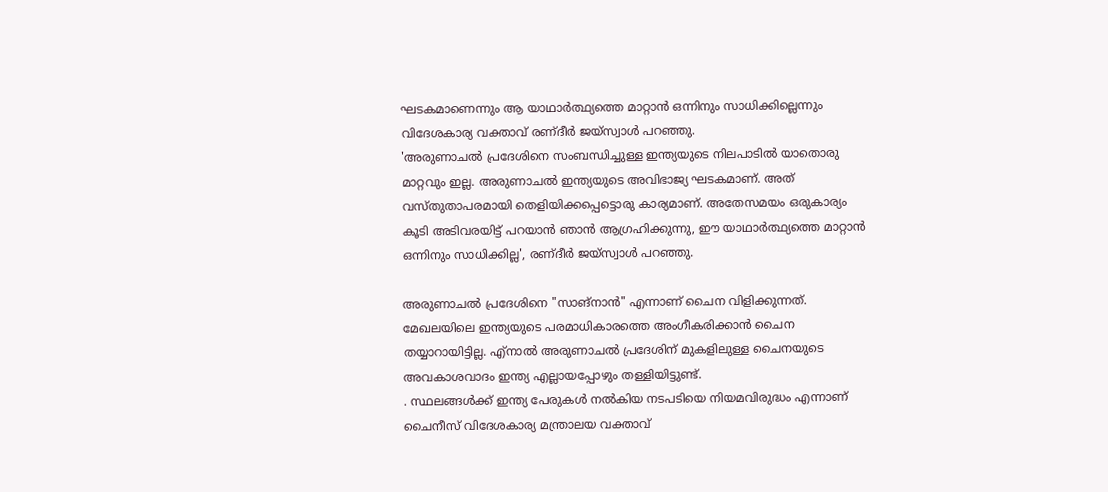ഘടകമാണെന്നും ആ യാഥാർത്ഥ്യത്തെ മാറ്റാൻ ഒന്നിനും സാധിക്കില്ലെന്നും വിദേശകാര്യ വക്താവ് രണ്ദീർ ജയ്സ്വാൾ പറഞ്ഞു.
'അരുണാചൽ പ്രദേശിനെ സംബന്ധിച്ചുള്ള ഇന്ത്യയുടെ നിലപാടിൽ യാതൊരു മാറ്റവും ഇല്ല. അരുണാചൽ ഇന്ത്യയുടെ അവിഭാജ്യ ഘടകമാണ്. അത് വസ്തുതാപരമായി തെളിയിക്കപ്പെട്ടൊരു കാര്യമാണ്. അതേസമയം ഒരുകാര്യം കൂടി അടിവരയിട്ട് പറയാൻ ഞാൻ ആഗ്രഹിക്കുന്നു, ഈ യാഥാർത്ഥ്യത്തെ മാറ്റാൻ ഒന്നിനും സാധിക്കില്ല', രണ്ദീർ ജയ്സ്വാൾ പറഞ്ഞു.

അരുണാചൽ പ്രദേശിനെ "സാങ്നാൻ" എന്നാണ് ചൈന വിളിക്കുന്നത്. മേഖലയിലെ ഇന്ത്യയുടെ പരമാധികാരത്തെ അംഗീകരിക്കാൻ ചൈന തയ്യാറായിട്ടില്ല. എ്നാൽ അരുണാചൽ പ്രദേശിന് മുകളിലുള്ള ചൈനയുടെ അവകാശവാദം ഇന്ത്യ എല്ലായപ്പോഴും തള്ളിയിട്ടുണ്ട്.
. സ്ഥലങ്ങൾക്ക് ഇന്ത്യ പേരുകൾ നൽകിയ നടപടിയെ നിയമവിരുദ്ധം എന്നാണ് ചൈനീസ് വിദേശകാര്യ മന്ത്രാലയ വക്താവ്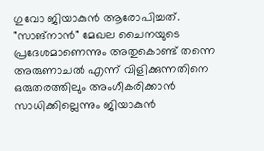ഗുവോ ജിയാകുൻ ആരോപിച്ചത്. "സാങ്നാൻ" മേഖല ചൈനയുടെ പ്രദേശമാണെന്നും അതുകൊണ്ട് തന്നെ അരുണാചൽ എന്ന് വിളിക്കുന്നതിനെ ഒരുതരത്തിലും അംഗീകരിക്കാൻ സാധിക്കില്ലെന്നും ജിയാകുൻ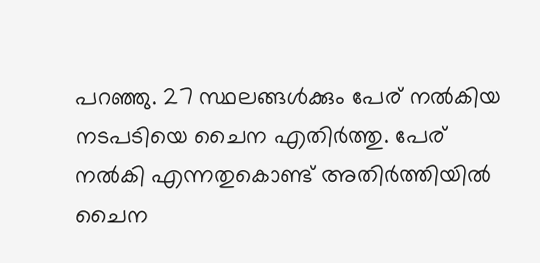പറഞ്ഞു. 27 സ്ഥലങ്ങൾക്കും പേര് നൽകിയ നടപടിയെ ചൈന എതിർത്തു. പേര് നൽകി എന്നതുകൊണ്ട് അതിർത്തിയിൽ ചൈന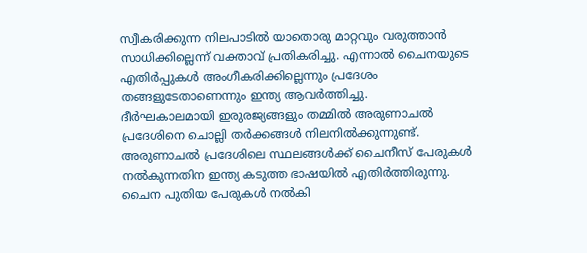സ്വീകരിക്കുന്ന നിലപാടിൽ യാതൊരു മാറ്റവും വരുത്താൻ സാധിക്കില്ലെന്ന് വക്താവ് പ്രതികരിച്ചു. എന്നാൽ ചൈനയുടെ എതിർപ്പുകൾ അംഗീകരിക്കില്ലെന്നും പ്രദേശം തങ്ങളുടേതാണെന്നും ഇന്ത്യ ആവർത്തിച്ചു.
ദീർഘകാലമായി ഇരുരജ്യങ്ങളും തമ്മിൽ അരുണാചൽ പ്രദേശിനെ ചൊല്ലി തർക്കങ്ങൾ നിലനിൽക്കുന്നുണ്ട്. അരുണാചൽ പ്രദേശിലെ സ്ഥലങ്ങൾക്ക് ചൈനീസ് പേരുകൾ നൽകുന്നതിന ഇന്ത്യ കടുത്ത ഭാഷയിൽ എതിർത്തിരുന്നു. ചൈന പുതിയ പേരുകൾ നൽകി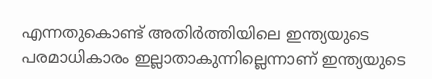എന്നതുകൊണ്ട് അതിർത്തിയിലെ ഇന്ത്യയുടെ പരമാധികാരം ഇല്ലാതാകുന്നില്ലെന്നാണ് ഇന്ത്യയുടെ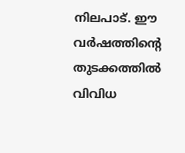നിലപാട്. ഈ വർഷത്തിൻ്റെ തുടക്കത്തിൽ വിവിധ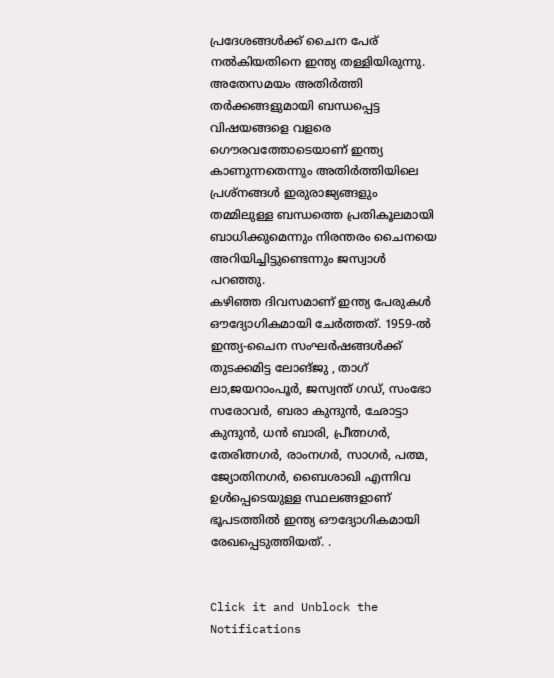പ്രദേശങ്ങൾക്ക് ചൈന പേര് നൽകിയതിനെ ഇന്ത്യ തള്ളിയിരുന്നു.
അതേസമയം അതിർത്തി തർക്കങ്ങളുമായി ബന്ധപ്പെട്ട വിഷയങ്ങളെ വളരെ ഗൌരവത്തോടെയാണ് ഇന്ത്യ കാണുന്നതെന്നും അതിർത്തിയിലെ പ്രശ്നങ്ങൾ ഇരുരാജ്യങ്ങളും തമ്മിലുള്ള ബന്ധത്തെ പ്രതികൂലമായി ബാധിക്കുമെന്നും നിരന്തരം ചൈനയെ അറിയിച്ചിട്ടുണ്ടെന്നും ജസ്വാൾ പറഞ്ഞു.
കഴിഞ്ഞ ദിവസമാണ് ഇന്ത്യ പേരുകൾ ഔദ്യോഗികമായി ചേർത്തത്. 1959-ൽ ഇന്ത്യ-ചൈന സംഘർഷങ്ങൾക്ക് തുടക്കമിട്ട ലോങ്ജു , താഗ് ലാ,ജയറാംപൂർ, ജസ്വന്ത് ഗഡ്, സംഭോ സരോവർ, ബരാ കുന്ദുൻ, ഛോട്ടാ കുന്ദുൻ, ധൻ ബാരി, പ്രീത്നഗർ, തേരിത്നഗർ, രാംനഗർ, സാഗർ, പത്മ, ജ്യോതിനഗർ, ബൈശാഖി എന്നിവ ഉൾപ്പെടെയുള്ള സ്ഥലങ്ങളാണ് ഭൂപടത്തിൽ ഇന്ത്യ ഔദ്യോഗികമായി രേഖപ്പെടുത്തിയത്. .


Click it and Unblock the Notifications